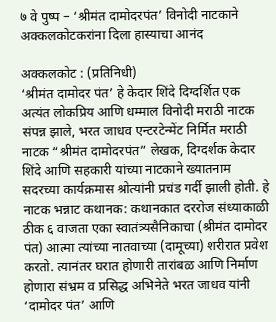७ वे पुष्प – ‘श्रीमंत दामोदरपंत’ विनोदी नाटकाने अक्कलकोटकरांना दिला हास्याचा आनंद

अक्कलकोट : (प्रतिनिधी)
‘श्रीमंत दामोदर पंत’ हे केदार शिंदे दिग्दर्शित एक अत्यंत लोकप्रिय आणि धम्माल विनोदी मराठी नाटक संपन्न झाले, भरत जाधव एन्टरटेन्मेंट निर्मित मराठी नाटक “श्रीमंत दामोदरपंत” लेखक, दिग्दर्शक केदार शिंदे आणि सहकारी यांच्या नाटकाने ख्यातनाम सदरच्या कार्यक्रमास श्रोत्यांनी प्रचंड गर्दी झाली होती. हे नाटक भन्नाट कथानक: कथानकात दररोज संध्याकाळी ठीक ६ वाजता एका स्वातंत्र्यसैनिकाचा (श्रीमंत दामोदर पंत) आत्मा त्यांच्या नातवाच्या (दामूच्या) शरीरात प्रवेश करतो. त्यानंतर घरात होणारी तारांबळ आणि निर्माण होणारा संभ्रम व प्रसिद्ध अभिनेते भरत जाधव यांनी ‘दामोदर पंत’ आणि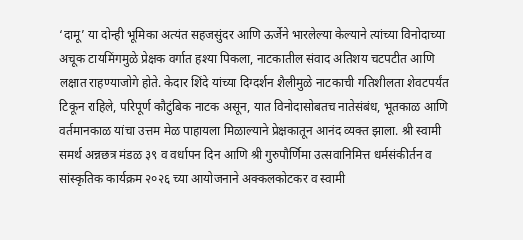‘दामू’ या दोन्ही भूमिका अत्यंत सहजसुंदर आणि ऊर्जेने भारलेल्या केल्याने त्यांच्या विनोदाच्या अचूक टायमिंगमुळे प्रेक्षक वर्गात हश्या पिकला, नाटकातील संवाद अतिशय चटपटीत आणि लक्षात राहण्याजोगे होते. केदार शिंदे यांच्या दिग्दर्शन शैलीमुळे नाटकाची गतिशीलता शेवटपर्यंत टिकून राहिले, परिपूर्ण कौटुंबिक नाटक असून, यात विनोदासोबतच नातेसंबंध, भूतकाळ आणि वर्तमानकाळ यांचा उत्तम मेळ पाहायला मिळाल्याने प्रेक्षकातून आनंद व्यक्त झाला. श्री स्वामी समर्थ अन्नछत्र मंडळ ३९ व वर्धापन दिन आणि श्री गुरुपौर्णिमा उत्सवानिमित्त धर्मसंकीर्तन व सांस्कृतिक कार्यक्रम २०२६ च्या आयोजनाने अक्कलकोटकर व स्वामी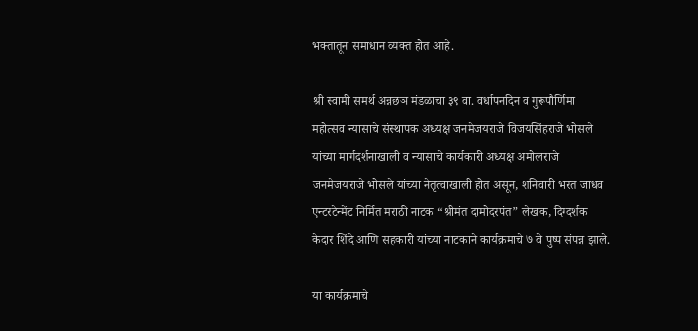भक्तातून समाधान व्यक्त होत आहे.

श्री स्वामी समर्थ अन्नछञ मंडळाचा ३९ वा. वर्धापनदिन व गुरूपौर्णिमा महोत्सव न्यासाचे संस्थापक अध्यक्ष जनमेजयराजे विजयसिंहराजे भोसले यांच्या मार्गदर्शनाखाली व न्यासाचे कार्यकारी अध्यक्ष अमोलराजे जनमेजयराजे भोसले यांच्या नेतृत्वाखाली होत असून, शनिवारी भरत जाधव एन्टरटेन्मेंट निर्मित मराठी नाटक “श्रीमंत दामोदरपंत” लेखक, दिग्दर्शक केदार शिंदे आणि सहकारी यांच्या नाटकाने कार्यक्रमाचे ७ वे पुष्प संपन्न झाले.

या कार्यक्रमाचे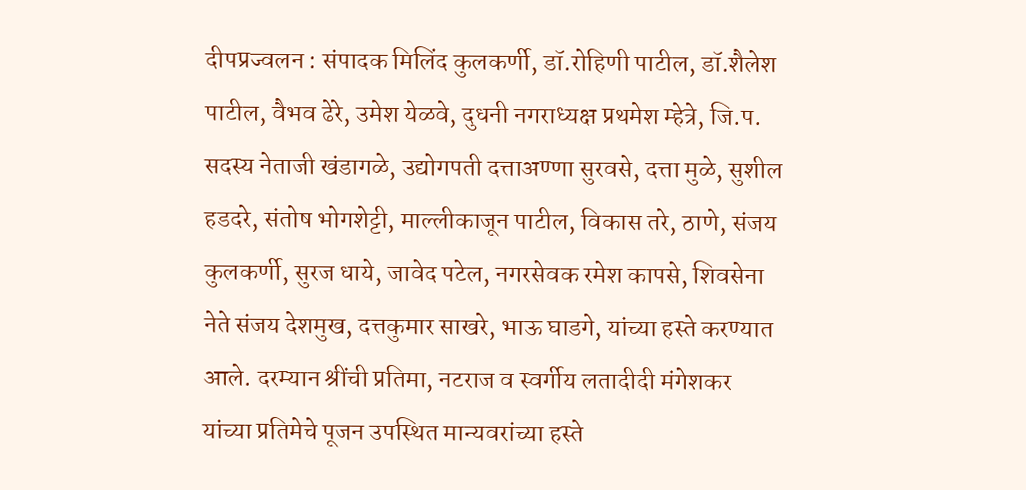दीपप्रज्वलन : संपादक मिलिंद कुलकर्णी, डॉ.रोहिणी पाटील, डॉ.शैलेश पाटील, वैभव ढेरे, उमेश येळवे, दुधनी नगराध्यक्ष प्रथमेश म्हेत्रे, जि.प. सदस्य नेताजी खंडागळे, उद्योगपती दत्ताअण्णा सुरवसे, दत्ता मुळे, सुशील हडदरे, संतोष भोगशेट्टी, माल्लीकाजून पाटील, विकास तरे, ठाणे, संजय कुलकर्णी, सुरज धाये, जावेद पटेल, नगरसेवक रमेश कापसे, शिवसेना नेते संजय देशमुख, दत्तकुमार साखरे, भाऊ घाडगे, यांच्या हस्ते करण्यात आले. दरम्यान श्रींची प्रतिमा, नटराज व स्वर्गीय लतादीदी मंगेशकर यांच्या प्रतिमेचे पूजन उपस्थित मान्यवरांच्या हस्ते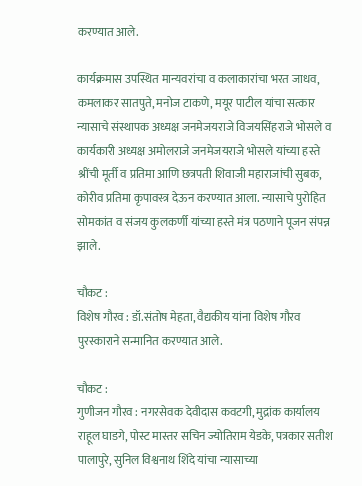करण्यात आले.

कार्यक्रमास उपस्थित मान्यवरांचा व कलाकारांचा भरत जाधव, कमलाकर सातपुते, मनोज टाकणे, मयूर पाटील यांचा सत्कार न्यासाचे संस्थापक अध्यक्ष जनमेजयराजे विजयसिंहराजे भोसले व कार्यकारी अध्यक्ष अमोलराजे जनमेजयराजे भोसले यांच्या हस्ते श्रींची मूर्ती व प्रतिमा आणि छत्रपती शिवाजी महाराजांची सुबक, कोरीव प्रतिमा कृपावस्त्र देऊन करण्यात आला. न्यासाचे पुरोहित सोमकांत व संजय कुलकर्णी यांच्या हस्ते मंत्र पठणाने पूजन संपन्न झाले.

चौकट :
विशेष गौरव : डॉ.संतोष मेहता, वैद्यकीय यांना विशेष गौरव पुरस्काराने सन्मानित करण्यात आले.

चौकट :
गुणीजन गौरव : नगरसेवक देवीदास कवटगी, मुद्रांक कार्यालय राहूल घाडगे, पोस्ट मास्तर सचिन ज्योतिराम येडके, पत्रकार सतीश पालापुरे, सुनिल विश्वनाथ शिंदे यांचा न्यासाच्या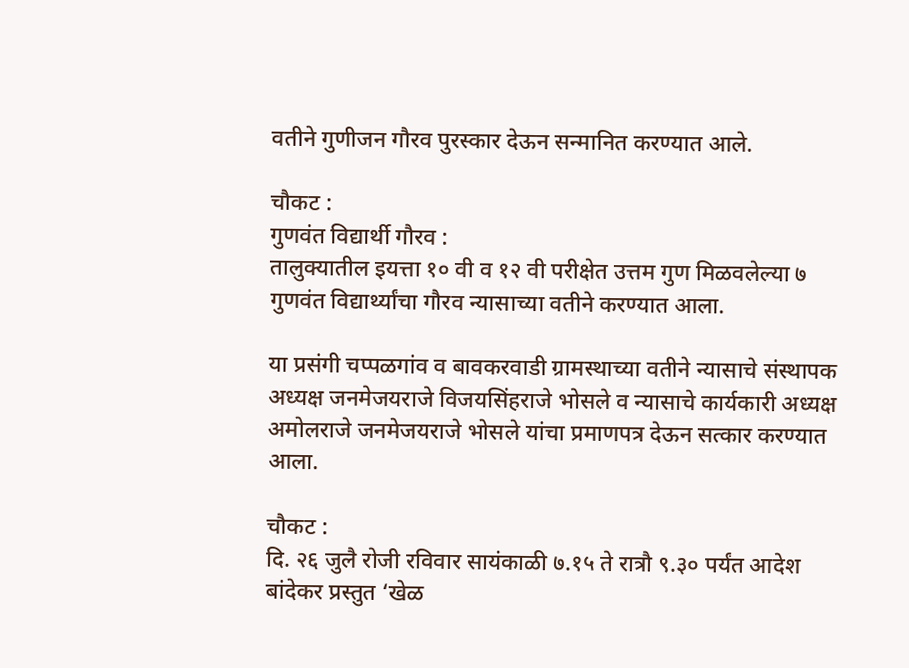वतीने गुणीजन गौरव पुरस्कार देऊन सन्मानित करण्यात आले.

चौकट :
गुणवंत विद्यार्थी गौरव :
तालुक्यातील इयत्ता १० वी व १२ वी परीक्षेत उत्तम गुण मिळवलेल्या ७ गुणवंत विद्यार्थ्यांचा गौरव न्यासाच्या वतीने करण्यात आला.

या प्रसंगी चप्पळगांव व बावकरवाडी ग्रामस्थाच्या वतीने न्यासाचे संस्थापक अध्यक्ष जनमेजयराजे विजयसिंहराजे भोसले व न्यासाचे कार्यकारी अध्यक्ष अमोलराजे जनमेजयराजे भोसले यांचा प्रमाणपत्र देऊन सत्कार करण्यात आला.

चौकट :
दि. २६ जुलै रोजी रविवार सायंकाळी ७.१५ ते रात्रौ ९.३० पर्यंत आदेश बांदेकर प्रस्तुत ‘खेळ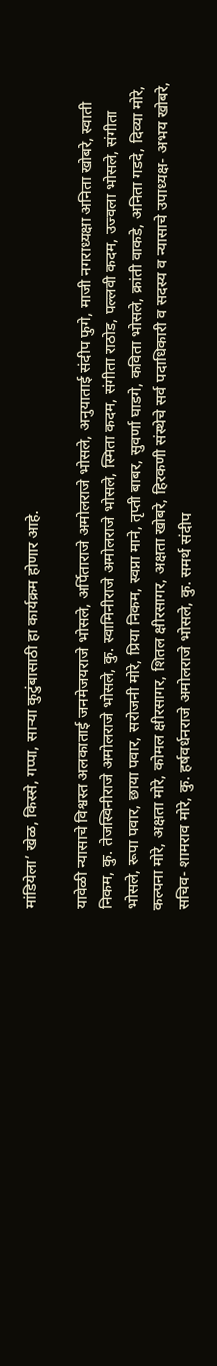मांडियेला’ खेळ, किस्से, गप्पा, साऱ्या कुटुंबासाठी हा कार्यक्रम होणार आहे.

यावेळी न्यासाचे विश्वस्त अलकाताई जनमेजयराजे भोसले, अर्पिताराजे अमोलराजे भोसले, अनुयाताई संदीप फुगे, माजी नगराध्यक्षा अनिता खोबरे, स्वाती निकम, कु. तेजस्विनीराजे अमोलराजे भोसले, कु. स्वामिनीराजे अमोलराजे भोसले, स्मिता कदम, संगीता राठोड, पल्लवी कदम, उज्वला भोसले, संगीता भोसले, रूपा पवार, छाया पवार, सरोजनी मोरे, प्रिया निकम, स्वप्ना माने, तृप्ती बाबर, सुवर्णा घाडगे, कविता भोसले, क्रांती वाकडे, अनिता गडदे, दिव्या मोरे, कल्पना मोरे, अक्षता मोरे, कोमल क्षीरसागर, शितल क्षीरसागर, अक्षता खोबरे, हिरकणी संस्थेचे सर्व पदाधिकारी व सदस्य व न्यासाचे उपाध्यक्ष- अभय खोबरे, सचिव- शामराव मोरे, कु. हर्षवर्धनराजे अमोलराजे भोसले, कु. समर्थ संदीप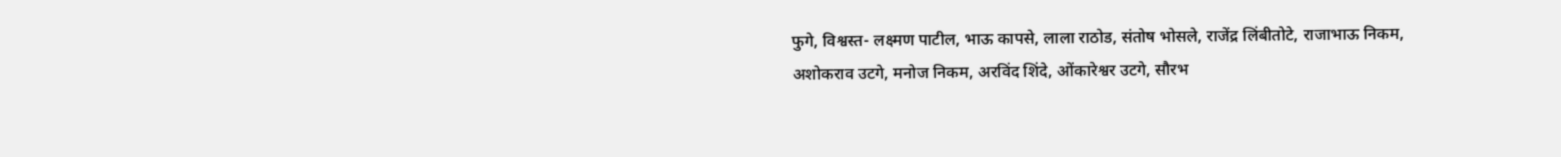फुगे, विश्वस्त- लक्ष्मण पाटील, भाऊ कापसे, लाला राठोड, संतोष भोसले, राजेंद्र लिंबीतोटे, राजाभाऊ निकम, अशोकराव उटगे, मनोज निकम, अरविंद शिंदे, ओंकारेश्वर उटगे, सौरभ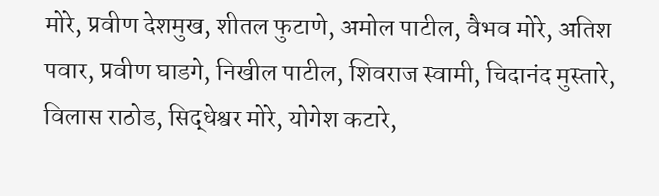मोरे, प्रवीण देशमुख, शीतल फुटाणे, अमोल पाटील, वैभव मोरे, अतिश पवार, प्रवीण घाडगे, निखील पाटील, शिवराज स्वामी, चिदानंद मुस्तारे, विलास राठोड, सिद्धेश्वर मोरे, योगेश कटारे,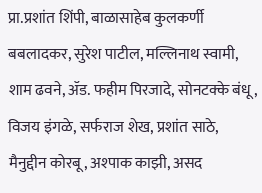प्रा.प्रशांत शिंपी, बाळासाहेब कुलकर्णी बबलादकर, सुरेश पाटील, मल्लिनाथ स्वामी, शाम ढवने, ॲड. फहीम पिरजादे, सोनटक्के बंधू, विजय इंगळे, सर्फराज शेख, प्रशांत साठे, मैनुद्दीन कोरबू, अश्पाक काझी, असद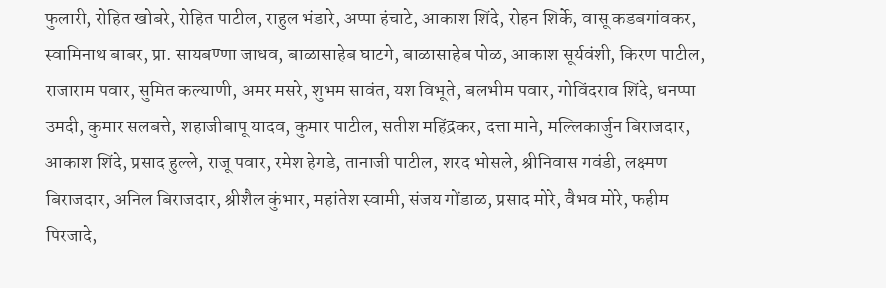फुलारी, रोहित खोबरे, रोहित पाटील, राहुल भंडारे, अप्पा हंचाटे, आकाश शिंदे, रोहन शिर्के, वासू कडबगांवकर, स्वामिनाथ बाबर, प्रा. सायबण्णा जाधव, बाळासाहेब घाटगे, बाळासाहेब पोळ, आकाश सूर्यवंशी, किरण पाटील, राजाराम पवार, सुमित कल्याणी, अमर मसरे, शुभम सावंत, यश विभूते, बलभीम पवार, गोविंदराव शिंदे, धनप्पा उमदी, कुमार सलबत्ते, शहाजीबापू यादव, कुमार पाटील, सतीश महिंद्रकर, दत्ता माने, मल्लिकार्जुन बिराजदार, आकाश शिंदे, प्रसाद हुल्ले, राजू पवार, रमेश हेगडे, तानाजी पाटील, शरद भोसले, श्रीनिवास गवंडी, लक्ष्मण बिराजदार, अनिल बिराजदार, श्रीशैल कुंभार, महांतेश स्वामी, संजय गोंडाळ, प्रसाद मोरे, वैभव मोरे, फहीम पिरजादे,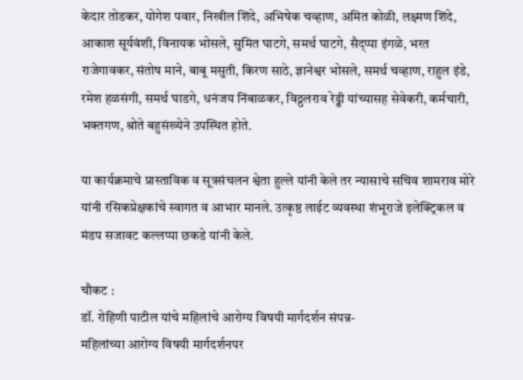केदार तोडकर, योगेश पवार, निखील शिंदे, अभिषेक चव्हाण, अमित कोळी, लक्ष्मण शिंदे, आकाश सूर्यवंशी, विनायक भोसले, सुमित घाटगे, समर्थ घाटगे, सैद्प्पा इंगळे, भरत राजेगावकर, संतोष माने, बाबू मसुती, किरण साठे, ज्ञानेश्वर भोसले, समर्थ चव्हाण, राहुल इंडे, रमेश हळसंगी, समर्थ घाडगे, धनंजय निंबाळकर, विठ्ठलराव रेड्डी यांच्यासह सेवेकरी, कर्मचारी, भक्तगण, श्रोते बहुसंख्येने उपस्थित होते.

या कार्यक्रमाचे प्रास्ताविक व सूत्रसंचलन श्वेता हुल्ले यांनी केले तर न्यासाचे सचिव शामराव मोरे यांनी रसिकप्रेक्षकांचे स्वागत व आभार मानले. उत्कृष्ठ लाईट व्यवस्था शंभूराजे इलेक्ट्रिकल व मंडप सजावट कल्लप्पा छकडे यांनी केले.

चौकट :
डॉ. रोहिणी पाटील यांचे महिलांचे आरोग्य विषयी मार्गदर्शन संपन्न-
महिलांच्या आरोग्य विषयी मार्गदर्शनपर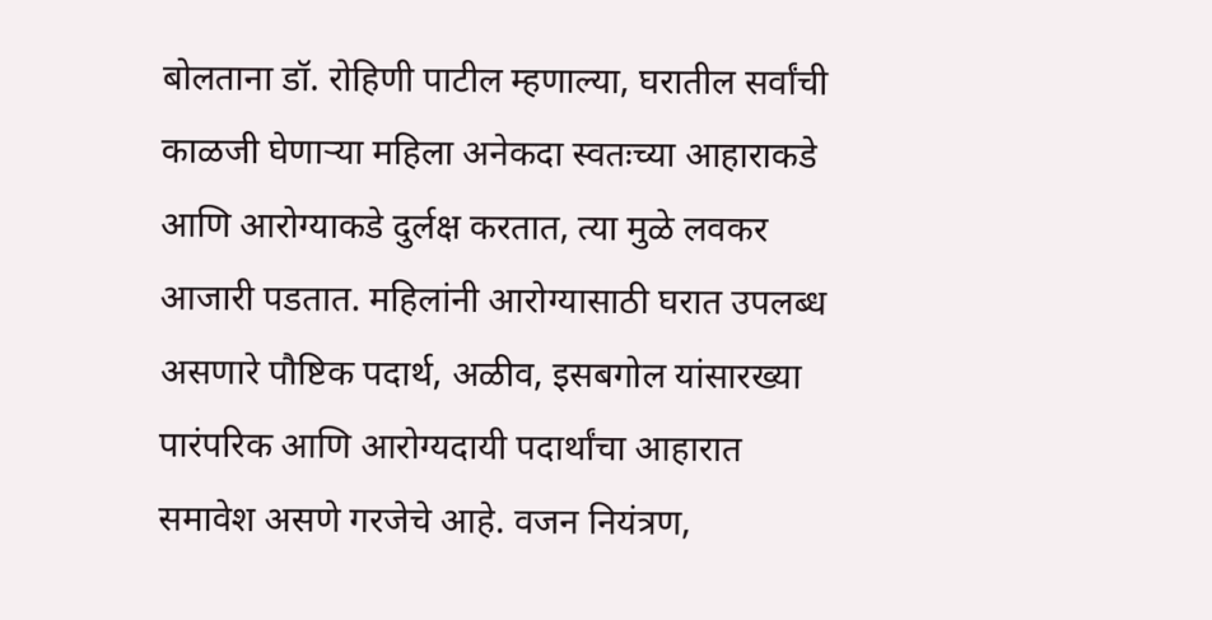बोलताना डॉ. रोहिणी पाटील म्हणाल्या, घरातील सर्वांची काळजी घेणाऱ्या महिला अनेकदा स्वतःच्या आहाराकडे आणि आरोग्याकडे दुर्लक्ष करतात, त्या मुळे लवकर आजारी पडतात. महिलांनी आरोग्यासाठी घरात उपलब्ध असणारे पौष्टिक पदार्थ, अळीव, इसबगोल यांसारख्या पारंपरिक आणि आरोग्यदायी पदार्थांचा आहारात समावेश असणे गरजेचे आहे. वजन नियंत्रण,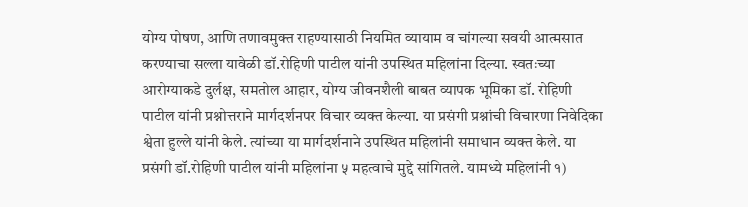योग्य पोषण, आणि तणावमुक्त राहण्यासाठी नियमित व्यायाम व चांगल्या सवयी आत्मसात करण्याचा सल्ला यावेळी डॉ.रोहिणी पाटील यांनी उपस्थित महिलांना दिल्या. स्वतःच्या आरोग्याकडे दुर्लक्ष, समतोल आहार, योग्य जीवनशैली बाबत व्यापक भूमिका डॉ. रोहिणी पाटील यांनी प्रश्नोत्तराने मार्गदर्शनपर विचार व्यक्त केल्या. या प्रसंगी प्रश्नांची विचारणा निवेदिका श्वेता हुल्ले यांनी केले. त्यांच्या या मार्गदर्शनाने उपस्थित महिलांनी समाधान व्यक्त केले. या प्रसंगी डॉ.रोहिणी पाटील यांनी महिलांना ५ महत्वाचे मुद्दे सांगितले. यामध्ये महिलांनी १)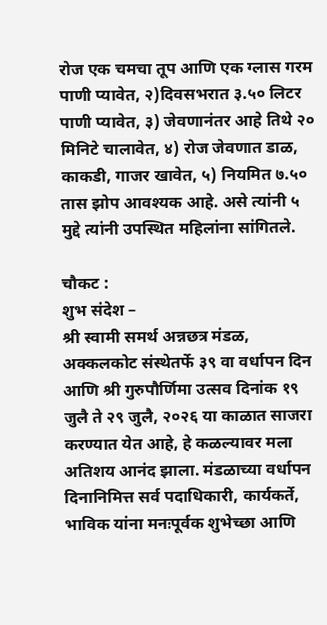रोज एक चमचा तूप आणि एक ग्लास गरम पाणी प्यावेत, २)दिवसभरात ३.५० लिटर पाणी प्यावेत, ३) जेवणानंतर आहे तिथे २० मिनिटे चालावेत, ४) रोज जेवणात डाळ, काकडी, गाजर खावेत, ५) नियमित ७.५० तास झोप आवश्यक आहे. असे त्यांनी ५ मुद्दे त्यांनी उपस्थित महिलांना सांगितले.

चौकट :
शुभ संदेश –
श्री स्वामी समर्थ अन्नछत्र मंडळ, अक्कलकोट संस्थेतर्फे ३९ वा वर्धापन दिन आणि श्री गुरुपौर्णिमा उत्सव दिनांक १९ जुलै ते २९ जुलै, २०२६ या काळात साजरा करण्यात येत आहे, हे कळल्यावर मला अतिशय आनंद झाला. मंडळाच्या वर्धापन दिनानिमित्त सर्व पदाधिकारी, कार्यकर्ते, भाविक यांना मनःपूर्वक शुभेच्छा आणि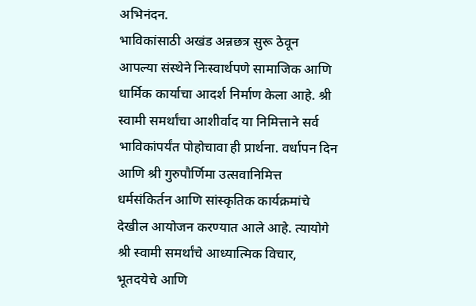अभिनंदन.
भाविकांसाठी अखंड अन्नछत्र सुरू ठेवून आपल्या संस्थेने निःस्वार्थपणे सामाजिक आणि धार्मिक कार्याचा आदर्श निर्माण केला आहे. श्री स्वामी समर्थांचा आशीर्वाद या निमित्ताने सर्व भाविकांपर्यंत पोहोचावा ही प्रार्थना. वर्धापन दिन आणि श्री गुरुपौर्णिमा उत्सवानिमित्त धर्मसंकिर्तन आणि सांस्कृतिक कार्यक्रमांचे देखील आयोजन करण्यात आले आहे. त्यायोगे श्री स्वामी समर्थांचे आध्यात्मिक विचार, भूतदयेचे आणि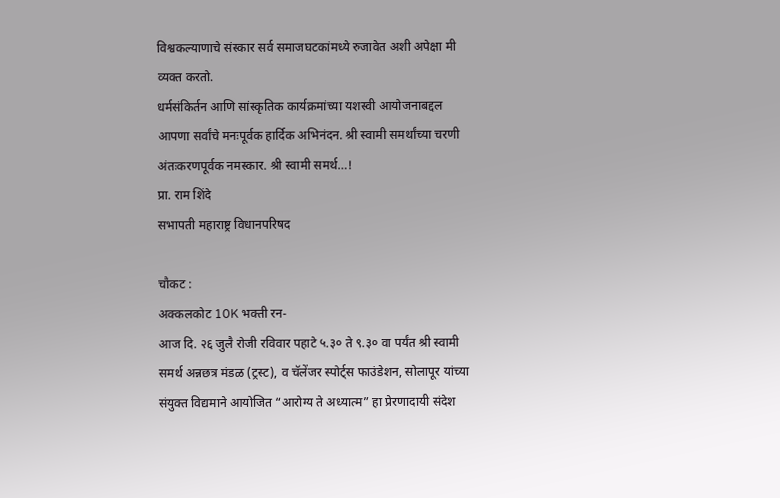विश्वकल्याणाचे संस्कार सर्व समाजघटकांमध्ये रुजावेत अशी अपेक्षा मी व्यक्त करतो.
धर्मसंकिर्तन आणि सांस्कृतिक कार्यक्रमांच्या यशस्वी आयोजनाबद्दल आपणा सर्वांचे मनःपूर्वक हार्दिक अभिनंदन. श्री स्वामी समर्थांच्या चरणी अंतःकरणपूर्वक नमस्कार. श्री स्वामी समर्थ…!
प्रा. राम शिंदे
सभापती महाराष्ट्र विधानपरिषद

चौकट :
अक्कलकोट 10K भक्ती रन-
आज दि. २६ जुलै रोजी रविवार पहाटे ५.३० ते ९.३० वा पर्यंत श्री स्वामी समर्थ अन्नछत्र मंडळ (ट्रस्ट), व चॅलेंजर स्पोर्ट्स फाउंडेशन, सोलापूर यांच्या संयुक्त विद्यमाने आयोजित “आरोग्य ते अध्यात्म” हा प्रेरणादायी संदेश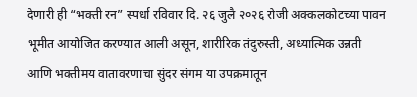देणारी ही “भक्ती रन” स्पर्धा रविवार दि. २६ जुलै २०२६ रोजी अक्कलकोटच्या पावन भूमीत आयोजित करण्यात आली असून, शारीरिक तंदुरुस्ती, अध्यात्मिक उन्नती आणि भक्तीमय वातावरणाचा सुंदर संगम या उपक्रमातून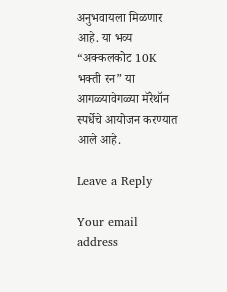अनुभवायला मिळणार आहे. या भव्य “अक्कलकोट 10K भक्ती रन” या आगळ्यावेगळ्या मॅरेथॉन स्पर्धेचे आयोजन करण्यात आले आहे.

Leave a Reply

Your email address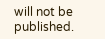will not be published.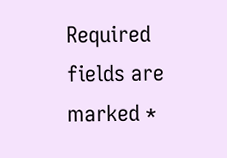Required fields are marked *